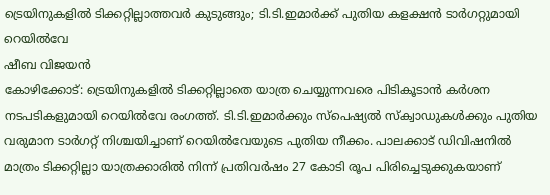ട്രെയിനുകളിൽ ടിക്കറ്റില്ലാത്തവർ കുടുങ്ങും; ടി.ടി.ഇമാർക്ക് പുതിയ കളക്ഷൻ ടാർഗറ്റുമായി റെയിൽവേ
ഷീബ വിജയൻ
കോഴിക്കോട്: ട്രെയിനുകളിൽ ടിക്കറ്റില്ലാതെ യാത്ര ചെയ്യുന്നവരെ പിടികൂടാൻ കർശന നടപടികളുമായി റെയിൽവേ രംഗത്ത്. ടി.ടി.ഇമാർക്കും സ്പെഷ്യൽ സ്ക്വാഡുകൾക്കും പുതിയ വരുമാന ടാർഗറ്റ് നിശ്ചയിച്ചാണ് റെയിൽവേയുടെ പുതിയ നീക്കം. പാലക്കാട് ഡിവിഷനിൽ മാത്രം ടിക്കറ്റില്ലാ യാത്രക്കാരിൽ നിന്ന് പ്രതിവർഷം 27 കോടി രൂപ പിരിച്ചെടുക്കുകയാണ്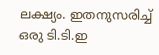ലക്ഷ്യം. ഇതനുസരിച്ച് ഒരു ടി.ടി.ഇ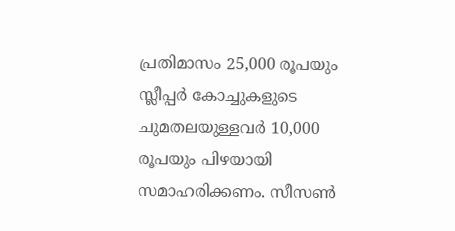പ്രതിമാസം 25,000 രൂപയും സ്ലീപ്പർ കോച്ചുകളുടെ ചുമതലയുള്ളവർ 10,000 രൂപയും പിഴയായി സമാഹരിക്കണം. സീസൺ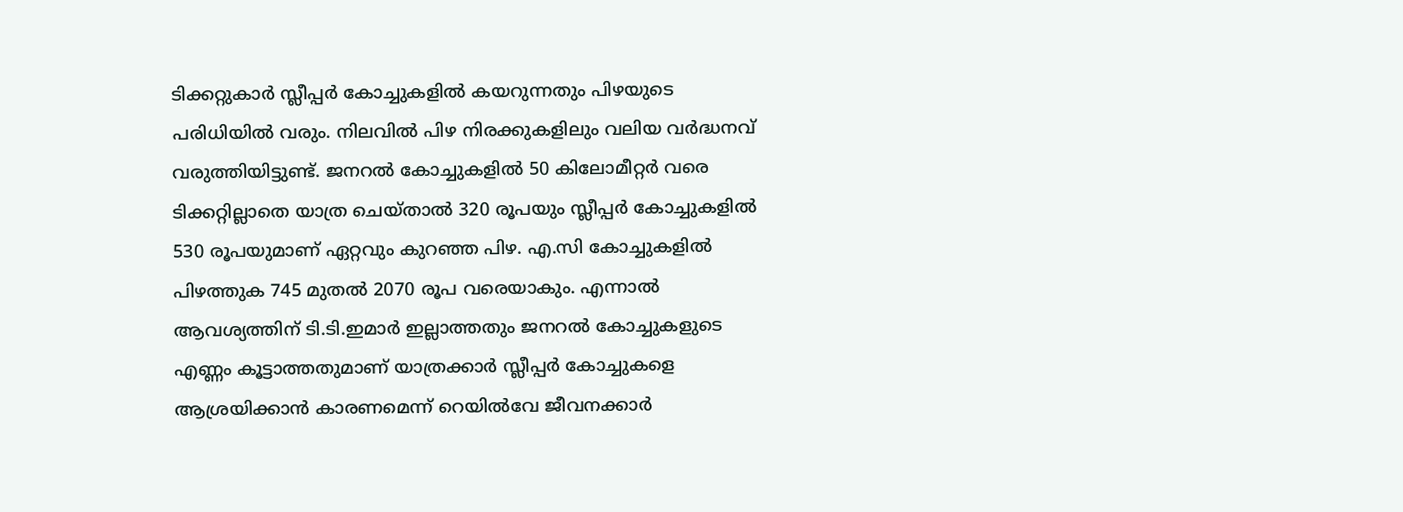ടിക്കറ്റുകാർ സ്ലീപ്പർ കോച്ചുകളിൽ കയറുന്നതും പിഴയുടെ പരിധിയിൽ വരും. നിലവിൽ പിഴ നിരക്കുകളിലും വലിയ വർദ്ധനവ് വരുത്തിയിട്ടുണ്ട്. ജനറൽ കോച്ചുകളിൽ 50 കിലോമീറ്റർ വരെ ടിക്കറ്റില്ലാതെ യാത്ര ചെയ്താൽ 320 രൂപയും സ്ലീപ്പർ കോച്ചുകളിൽ 530 രൂപയുമാണ് ഏറ്റവും കുറഞ്ഞ പിഴ. എ.സി കോച്ചുകളിൽ പിഴത്തുക 745 മുതൽ 2070 രൂപ വരെയാകും. എന്നാൽ ആവശ്യത്തിന് ടി.ടി.ഇമാർ ഇല്ലാത്തതും ജനറൽ കോച്ചുകളുടെ എണ്ണം കൂട്ടാത്തതുമാണ് യാത്രക്കാർ സ്ലീപ്പർ കോച്ചുകളെ ആശ്രയിക്കാൻ കാരണമെന്ന് റെയിൽവേ ജീവനക്കാർ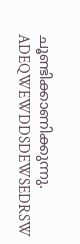ചൂണ്ടിക്കാണിക്കുന്നു.
ADEQWEWDDSDEWSEDRSW